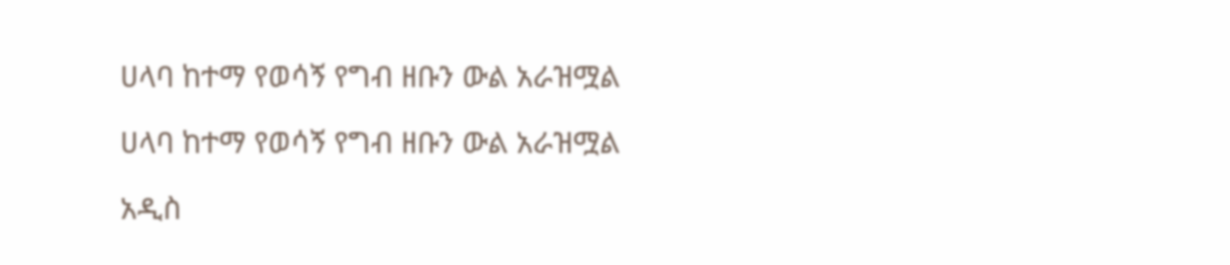ሀላባ ከተማ የወሳኝ የግብ ዘቡን ውል አራዝሟል

ሀላባ ከተማ የወሳኝ የግብ ዘቡን ውል አራዝሟል

አዲስ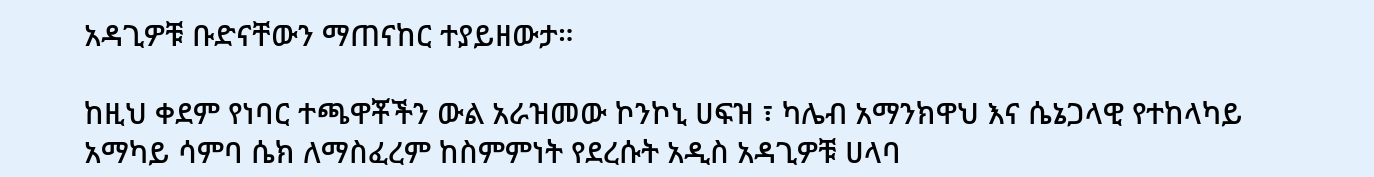አዳጊዎቹ ቡድናቸውን ማጠናከር ተያይዘውታ።

ከዚህ ቀደም የነባር ተጫዋቾችን ውል አራዝመው ኮንኮኒ ሀፍዝ ፣ ካሌብ አማንክዋህ እና ሴኔጋላዊ የተከላካይ አማካይ ሳምባ ሴክ ለማስፈረም ከስምምነት የደረሱት አዲስ አዳጊዎቹ ሀላባ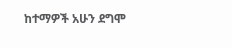ከተማዎች አሁን ደግሞ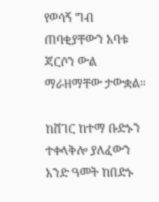የወሳኝ ግብ ጠባቂያቸውን አባቱ ጃርሶን ውል ማራዘማቸው ታውቋል።

ከሸገር ከተማ ቡድኑን ተቀላቅሎ ያለፈውን አንድ ዓመት ከበድኑ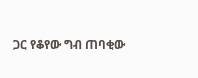ጋር የቆየው ግብ ጠባቂው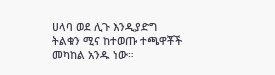ሀላባ ወደ ሊጉ እንዲያድግ ትልቁን ሚና ከተወጡ ተጫዋቾች መካከል አንዱ ነው።